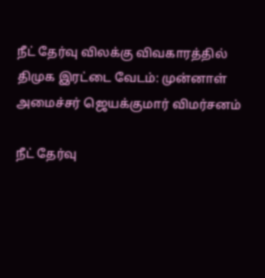நீட் தேர்வு விலக்கு விவகாரத்தில் திமுக இரட்டை வேடம்: முன்னாள் அமைச்சர் ஜெயக்குமார் விமர்சனம்

நீட் தேர்வு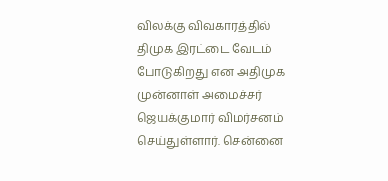விலக்கு விவகாரத்தில் திமுக இரட்டை வேடம் போடுகிறது என அதிமுக முன்னாள் அமைச்சர் ஜெயக்குமார் விமர்சனம் செய்துள்ளார். சென்னை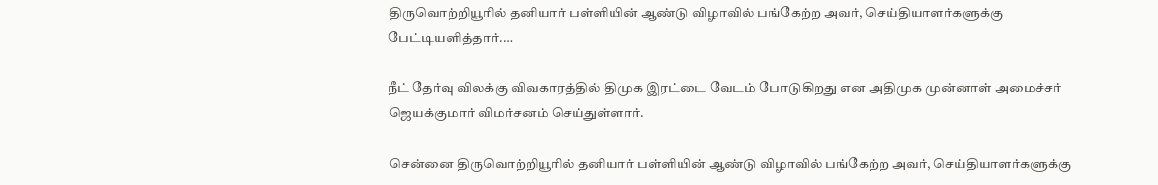திருவொற்றியூரில் தனியார் பள்ளியின் ஆண்டு விழாவில் பங்கேற்ற அவர், செய்தியாளர்களுக்கு பேட்டியளித்தார்.…

நீட் தேர்வு விலக்கு விவகாரத்தில் திமுக இரட்டை வேடம் போடுகிறது என அதிமுக முன்னாள் அமைச்சர் ஜெயக்குமார் விமர்சனம் செய்துள்ளார்.

சென்னை திருவொற்றியூரில் தனியார் பள்ளியின் ஆண்டு விழாவில் பங்கேற்ற அவர், செய்தியாளர்களுக்கு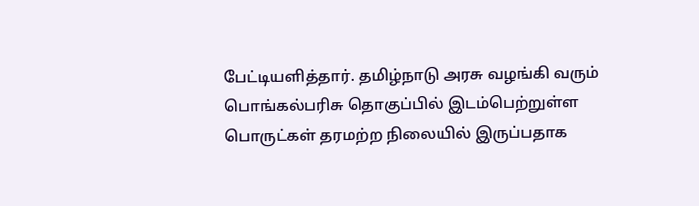பேட்டியளித்தார். தமிழ்நாடு அரசு வழங்கி வரும் பொங்கல்பரிசு தொகுப்பில் இடம்பெற்றுள்ள பொருட்கள் தரமற்ற நிலையில் இருப்பதாக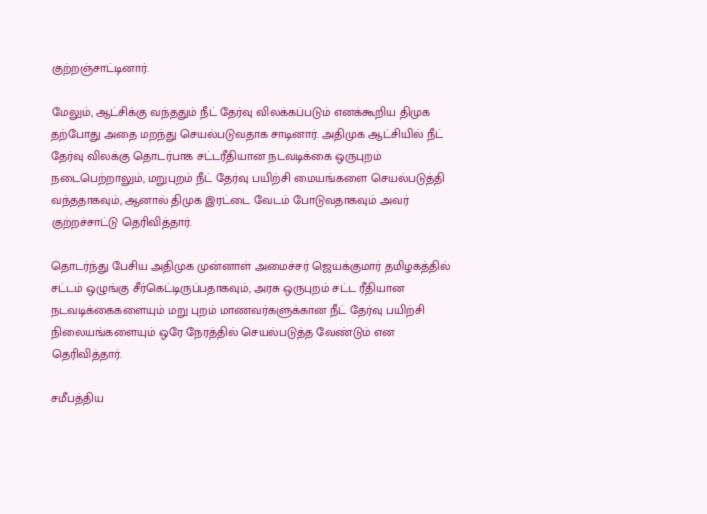குற்றஞ்சாட்டினார்.

மேலும், ஆட்சிக்கு வந்ததும் நீட் தேர்வு விலக்கப்படும் எனக்கூறிய திமுக தற்போது அதை மறந்து செயல்படுவதாக சாடினார். அதிமுக ஆட்சியில் நீட் தேர்வு விலக்கு தொடர்பாக சட்டரீதியான நடவடிக்கை ஒருபுறம் நடைபெற்றாலும், மறுபுறம் நீட் தேர்வு பயிற்சி மையங்களை செயல்படுத்தி வந்ததாகவும், ஆனால் திமுக இரட்டை வேடம் போடுவதாகவும் அவர் குற்றச்சாட்டு தெரிவித்தார்.

தொடர்ந்து பேசிய அதிமுக முன்னாள் அமைச்சர் ஜெயக்குமார் தமிழகத்தில் சட்டம் ஒழுங்கு சீர்கெட்டிருப்பதாகவும், அரசு ஒருபுறம் சட்ட ரீதியான நடவடிக்கைகளையும் மறு புறம் மாணவர்களுக்கான நீட் தேர்வு பயிற்சி நிலையங்களையும் ஒரே நேரத்தில் செயல்படுத்த வேண்டும் என தெரிவித்தார்.

சமீபத்திய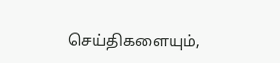செய்திகளையும்,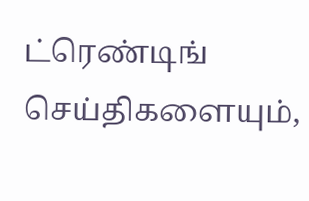ட்ரெண்டிங் செய்திகளையும்,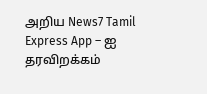அறிய News7 Tamil Express App – ஐ தரவிறக்கம்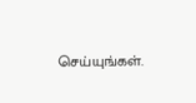செய்யுங்கள்.